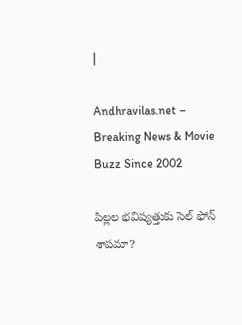|

Andhravilas.net – Breaking News & Movie Buzz Since 2002

పిల్లల భవిష్యత్తుకు సెల్ ఫోన్ శాపమా?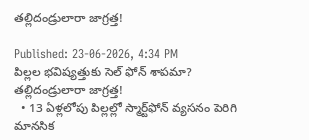తల్లిదండ్రులారా జాగ్రత్త!

Published: 23-06-2026, 4:34 PM
పిల్లల భవిష్యత్తుకు సెల్ ఫోన్ శాపమా? తల్లిదండ్రులారా జాగ్రత్త!
  • 13 ఏళ్లలోపు పిల్లల్లో స్మార్ట్‌ఫోన్ వ్యసనం పెరిగి మానసిక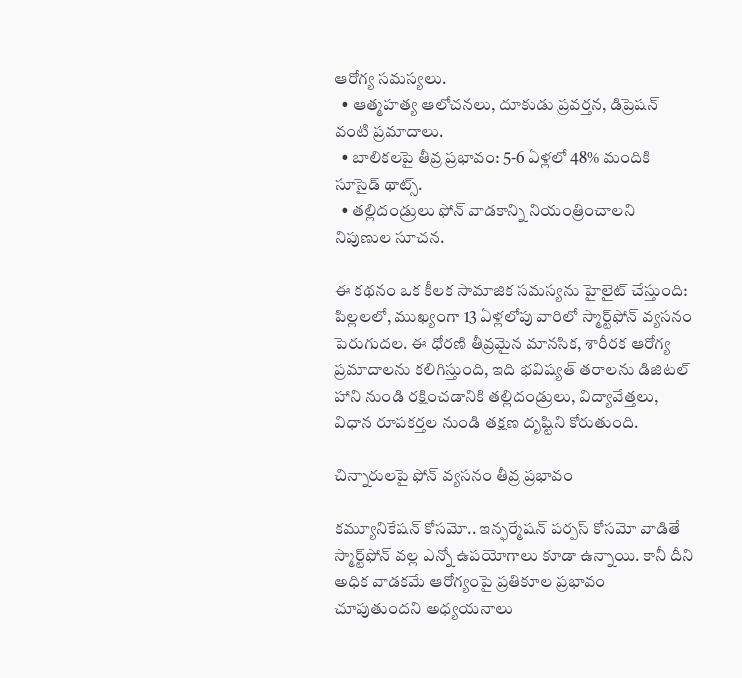ఆరోగ్య సమస్యలు.
  • ఆత్మహత్య ఆలోచనలు, దూకుడు ప్రవర్తన, డిప్రెషన్ వంటి ప్రమాదాలు.
  • బాలికలపై తీవ్ర ప్రభావం: 5-6 ఏళ్లలో 48% మందికి సూసైడ్ థాట్స్.
  • తల్లిదండ్రులు ఫోన్ వాడకాన్ని నియంత్రించాలని నిపుణుల సూచన.

ఈ కథనం ఒక కీలక సామాజిక సమస్యను హైలైట్ చేస్తుంది: పిల్లలలో, ముఖ్యంగా 13 ఏళ్లలోపు వారిలో స్మార్ట్‌ఫోన్ వ్యసనం పెరుగుదల. ఈ ధోరణి తీవ్రమైన మానసిక, శారీరక ఆరోగ్య ప్రమాదాలను కలిగిస్తుంది, ఇది భవిష్యత్ తరాలను డిజిటల్ హాని నుండి రక్షించడానికి తల్లిదండ్రులు, విద్యావేత్తలు, విధాన రూపకర్తల నుండి తక్షణ దృష్టిని కోరుతుంది.

చిన్నారులపై ఫోన్ వ్యసనం తీవ్ర ప్రభావం

కమ్యూనికేషన్ కోసమో.. ఇన్ఫర్మేషన్ పర్పస్ కోసమో వాడితే స్మార్ట్‌ఫోన్ వల్ల ఎన్నో ఉపయోగాలు కూడా ఉన్నాయి. కానీ దీని అధిక వాడకమే ఆరోగ్యంపై ప్రతికూల ప్రభావం చూపుతుందని అధ్యయనాలు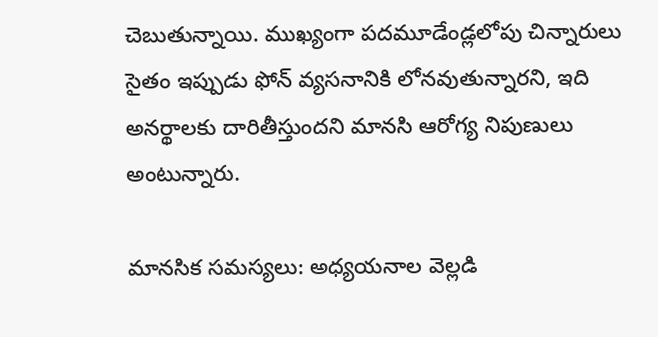చెబుతున్నాయి. ముఖ్యంగా పదమూడేండ్లలోపు చిన్నారులు సైతం ఇప్పుడు ఫోన్ వ్యసనానికి లోనవుతున్నారని, ఇది అనర్థాలకు దారితీస్తుందని మానసి ఆరోగ్య నిపుణులు అంటున్నారు.

మానసిక సమస్యలు: అధ్యయనాల వెల్లడి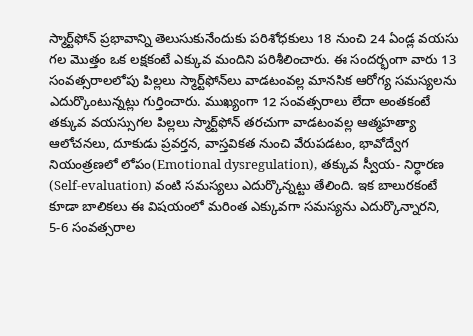స్మార్ట్‌ఫోన్ ప్రభావాన్ని తెలుసుకునేందుకు పరిశోధకులు 18 నుంచి 24 ఏండ్ల వయసు గల మొత్తం ఒక లక్షకంటే ఎక్కువ మందిని పరిశీలించారు. ఈ సందర్భంగా వారు 13 సంవత్సరాలలోపు పిల్లలు స్మార్ట్‌ఫోన్‌లు వాడటంవల్ల మానసిక ఆరోగ్య సమస్యలను ఎదుర్కొంటున్నట్లు గుర్తించారు. ముఖ్యంగా 12 సంవత్సరాలు లేదా అంతకంటే తక్కువ వయస్సుగల పిల్లలు స్మార్ట్‌ఫోన్ తరచుగా వాడటంవల్ల ఆత్మహత్యా ఆలోచనలు, దూకుడు ప్రవర్తన, వాస్తవికత నుంచి వేరుపడటం, భావోద్వేగ నియంత్రణలో లోపం(Emotional dysregulation), తక్కువ స్వీయ- నిర్ధారణ (Self-evaluation) వంటి సమస్యలు ఎదుర్కొన్నట్టు తేలింది. ఇక బాలురకంటే కూడా బాలికలు ఈ విషయంలో మరింత ఎక్కువగా సమస్యను ఎదుర్కొన్నారని, 5-6 సంవత్సరాల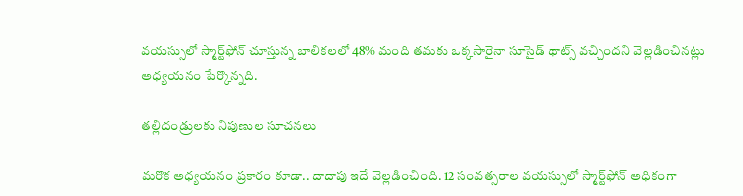వయస్సులో స్మార్ట్‌ఫోన్ చూస్తున్న బాలికలలో 48% మంది తమకు ఒక్కసారైనా సూసైడ్ థాట్స్ వచ్చిందని వెల్లడించినట్లు అధ్యయనం పేర్కొన్నది.

తల్లిదండ్రులకు నిపుణుల సూచనలు

మరొక అధ్యయనం ప్రకారం కూడా.. దాదాపు ఇదే వెల్లడించింది. 12 సంవత్సరాల వయస్సులో స్మార్ట్‌ఫోన్ అధికంగా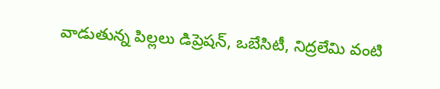వాడుతున్న పిల్లలు డిప్రెషన్, ఒబేసిటీ, నిద్రలేమి వంటి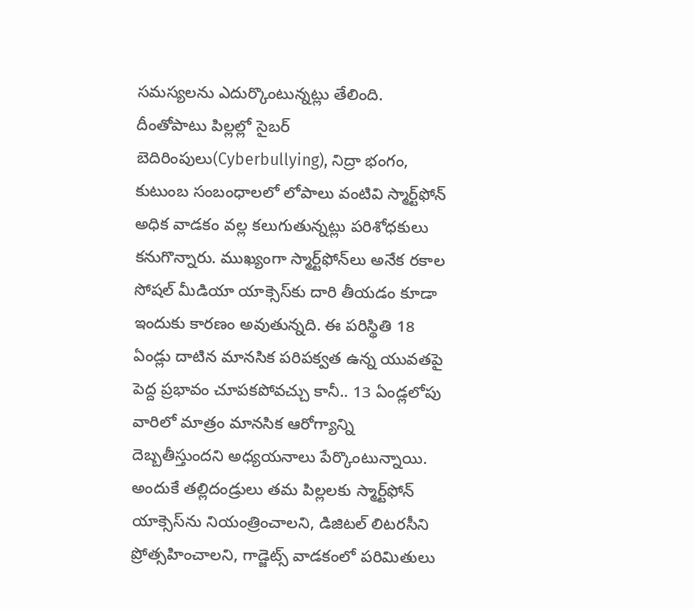సమస్యలను ఎదుర్కొంటున్నట్లు తేలింది. దీంతోపాటు పిల్లల్లో సైబర్‌ బెదిరింపులు(Cyberbullying), నిద్రా భంగం, కుటుంబ సంబంధాలలో లోపాలు వంటివి స్మార్ట్‌ఫోన్ అధిక వాడకం వల్ల కలుగుతున్నట్లు పరిశోధకులు కనుగొన్నారు. ముఖ్యంగా స్మార్ట్‌ఫోన్‌లు అనేక రకాల సోషల్ మీడియా యాక్సెస్‌కు దారి తీయడం కూడా ఇందుకు కారణం అవుతున్నది. ఈ పరిస్థితి 18 ఏండ్లు దాటిన మానసిక పరిపక్వత ఉన్న యువతపై పెద్ద ప్రభావం చూపకపోవచ్చు కానీ.. 13 ఏండ్లలోపు వారిలో మాత్రం మానసిక ఆరోగ్యాన్ని దెబ్బతీస్తుందని అధ్యయనాలు పేర్కొంటున్నాయి. అందుకే తల్లిదండ్రులు తమ పిల్లలకు స్మార్ట్‌ఫోన్ యాక్సెస్‌ను నియంత్రించాలని, డిజిటల్ లిటరసీని ప్రోత్సహించాలని, గాడ్జెట్స్ వాడకంలో పరిమితులు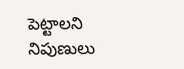పెట్టాలని నిపుణులు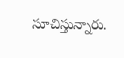సూచిస్తున్నారు.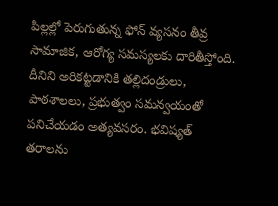పిల్లల్లో పెరుగుతున్న ఫోన్ వ్యసనం తీవ్ర సామాజిక, ఆరోగ్య సమస్యలకు దారితీస్తోంది. దీనిని అరికట్టడానికి తల్లిదండ్రులు, పాఠశాలలు, ప్రభుత్వం సమన్వయంతో పనిచేయడం అత్యవసరం. భవిష్యత్ తరాలను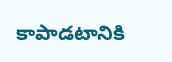కాపాడటానికి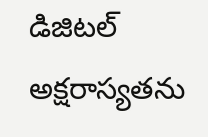డిజిటల్ అక్షరాస్యతను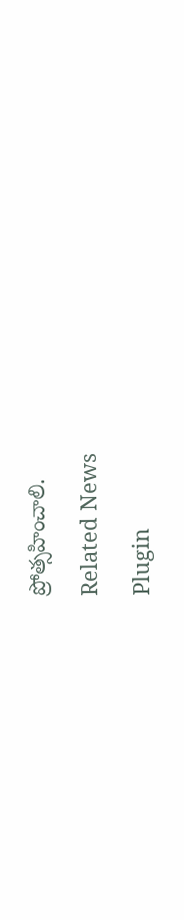ప్రోత్సహించాలి.

Related News

Plugin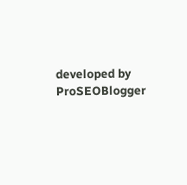developed by ProSEOBlogger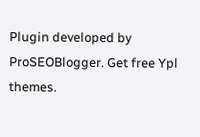Plugin developed by ProSEOBlogger. Get free Ypl themes.